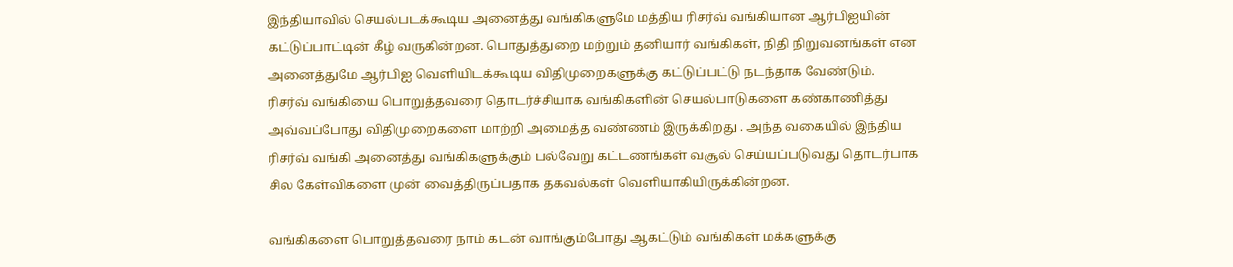இந்தியாவில் செயல்படக்கூடிய அனைத்து வங்கிகளுமே மத்திய ரிசர்வ் வங்கியான ஆர்பிஐயின் கட்டுப்பாட்டின் கீழ் வருகின்றன. பொதுத்துறை மற்றும் தனியார் வங்கிகள், நிதி நிறுவனங்கள் என அனைத்துமே ஆர்பிஐ வெளியிடக்கூடிய விதிமுறைகளுக்கு கட்டுப்பட்டு நடந்தாக வேண்டும்.
ரிசர்வ் வங்கியை பொறுத்தவரை தொடர்ச்சியாக வங்கிகளின் செயல்பாடுகளை கண்காணித்து அவ்வப்போது விதிமுறைகளை மாற்றி அமைத்த வண்ணம் இருக்கிறது . அந்த வகையில் இந்திய ரிசர்வ் வங்கி அனைத்து வங்கிகளுக்கும் பல்வேறு கட்டணங்கள் வசூல் செய்யப்படுவது தொடர்பாக சில கேள்விகளை முன் வைத்திருப்பதாக தகவல்கள் வெளியாகியிருக்கின்றன.

வங்கிகளை பொறுத்தவரை நாம் கடன் வாங்கும்போது ஆகட்டும் வங்கிகள் மக்களுக்கு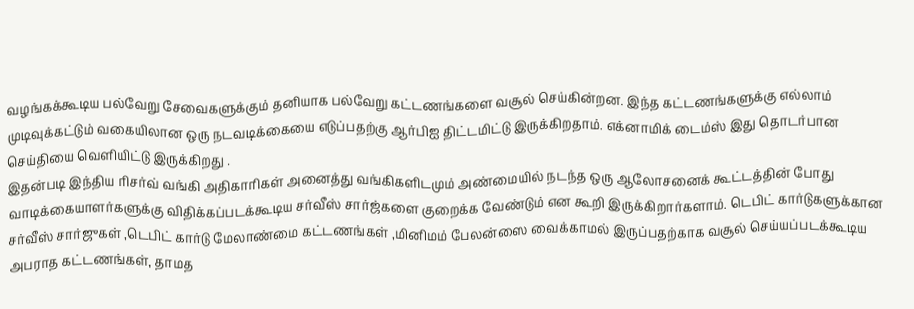வழங்கக்கூடிய பல்வேறு சேவைகளுக்கும் தனியாக பல்வேறு கட்டணங்களை வசூல் செய்கின்றன. இந்த கட்டணங்களுக்கு எல்லாம் முடிவுக்கட்டும் வகையிலான ஒரு நடவடிக்கையை எடுப்பதற்கு ஆர்பிஐ திட்டமிட்டு இருக்கிறதாம். எக்னாமிக் டைம்ஸ் இது தொடர்பான செய்தியை வெளியிட்டு இருக்கிறது .
இதன்படி இந்திய ரிசர்வ் வங்கி அதிகாரிகள் அனைத்து வங்கிகளிடமும் அண்மையில் நடந்த ஒரு ஆலோசனைக் கூட்டத்தின் போது வாடிக்கையாளர்களுக்கு விதிக்கப்படக்கூடிய சர்வீஸ் சார்ஜ்களை குறைக்க வேண்டும் என கூறி இருக்கிறார்களாம். டெபிட் கார்டுகளுக்கான சர்வீஸ் சார்ஜுகள் ,டெபிட் கார்டு மேலாண்மை கட்டணங்கள் ,மினிமம் பேலன்ஸை வைக்காமல் இருப்பதற்காக வசூல் செய்யப்படக்கூடிய அபராத கட்டணங்கள், தாமத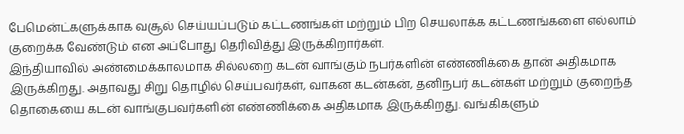பேமென்ட்களுக்காக வசூல் செய்யப்படும் கட்டணங்கள் மற்றும் பிற செயலாக்க கட்டணங்களை எல்லாம் குறைக்க வேண்டும் என அப்போது தெரிவித்து இருக்கிறார்கள்.
இந்தியாவில் அண்மைக்காலமாக சில்லறை கடன் வாங்கும் நபர்களின் எண்ணிக்கை தான் அதிகமாக இருக்கிறது. அதாவது சிறு தொழில் செய்பவர்கள், வாகன கடன்கன், தனிநபர் கடன்கள் மற்றும் குறைந்த தொகையை கடன் வாங்குபவர்களின் எண்ணிக்கை அதிகமாக இருக்கிறது. வங்கிகளும்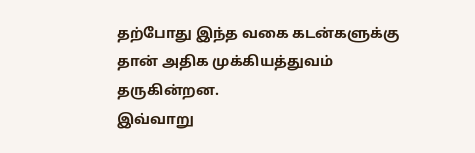தற்போது இந்த வகை கடன்களுக்கு தான் அதிக முக்கியத்துவம் தருகின்றன.
இவ்வாறு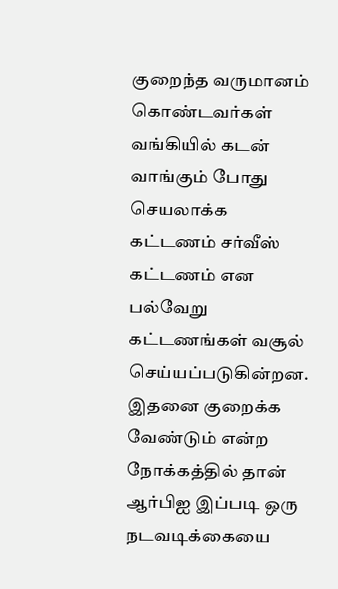குறைந்த வருமானம் கொண்டவர்கள் வங்கியில் கடன் வாங்கும் போது செயலாக்க கட்டணம் சர்வீஸ் கட்டணம் என பல்வேறு கட்டணங்கள் வசூல் செய்யப்படுகின்றன. இதனை குறைக்க வேண்டும் என்ற நோக்கத்தில் தான் ஆர்பிஐ இப்படி ஒரு நடவடிக்கையை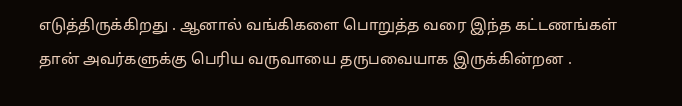எடுத்திருக்கிறது . ஆனால் வங்கிகளை பொறுத்த வரை இந்த கட்டணங்கள் தான் அவர்களுக்கு பெரிய வருவாயை தருபவையாக இருக்கின்றன .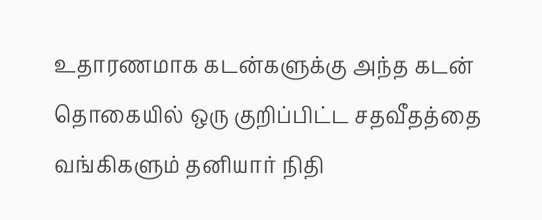உதாரணமாக கடன்களுக்கு அந்த கடன் தொகையில் ஒரு குறிப்பிட்ட சதவீதத்தை வங்கிகளும் தனியார் நிதி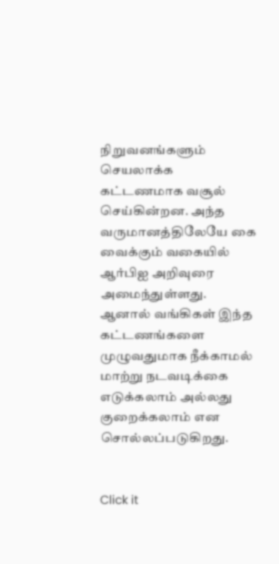நிறுவனங்களும் செயலாக்க கட்டணமாக வசூல் செய்கின்றன. அந்த வருமானத்திலேயே கை வைக்கும் வகையில் ஆர்பிஐ அறிவுரை அமைந்துள்ளது. ஆனால் வங்கிகள் இந்த கட்டணங்களை முழுவதுமாக நீக்காமல் மாற்று நடவடிக்கை எடுக்கலாம் அல்லது குறைக்கலாம் என சொல்லப்படுகிறது.


Click it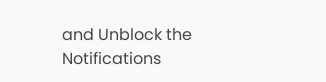and Unblock the Notifications